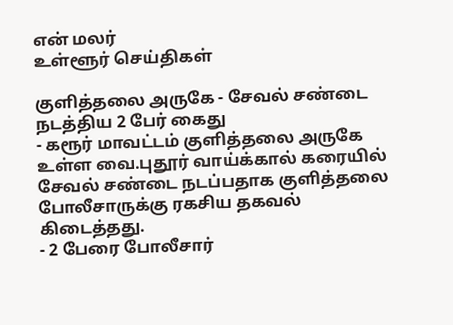என் மலர்
உள்ளூர் செய்திகள்

குளித்தலை அருகே - சேவல் சண்டை நடத்திய 2 பேர் கைது
- கரூர் மாவட்டம் குளித்தலை அருகே உள்ள வை.புதூர் வாய்க்கால் கரையில் சேவல் சண்டை நடப்பதாக குளித்தலை போலீசாருக்கு ரகசிய தகவல் கிடைத்தது.
- 2 பேரை போலீசார்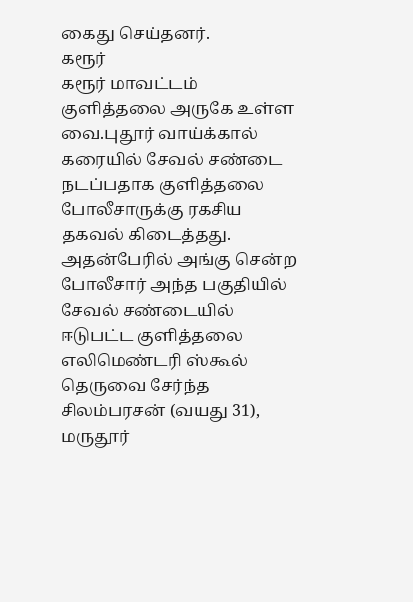கைது செய்தனர்.
கரூர்
கரூர் மாவட்டம் குளித்தலை அருகே உள்ள வை.புதூர் வாய்க்கால் கரையில் சேவல் சண்டை நடப்பதாக குளித்தலை போலீசாருக்கு ரகசிய தகவல் கிடைத்தது. அதன்பேரில் அங்கு சென்ற போலீசார் அந்த பகுதியில் சேவல் சண்டையில் ஈடுபட்ட குளித்தலை எலிமெண்டரி ஸ்கூல் தெருவை சேர்ந்த சிலம்பரசன் (வயது 31), மருதூர்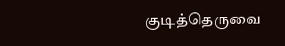குடித்தெருவை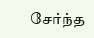சேர்ந்த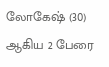லோகேஷ் (30) ஆகிய 2 பேரை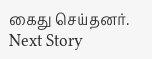கைது செய்தனர்.
Next Story